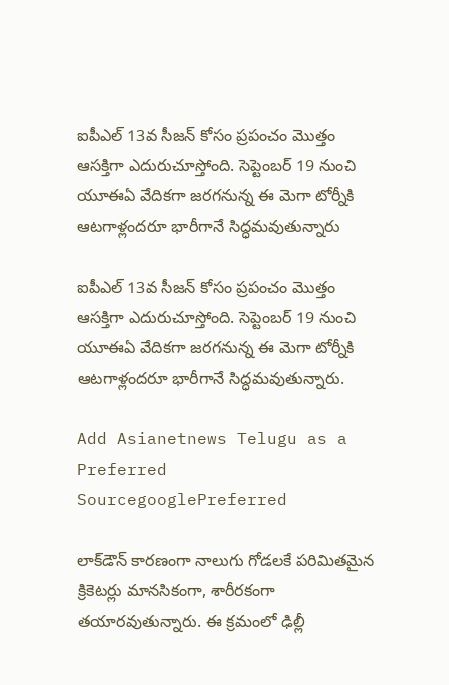ఐపీఎల్ 13వ సీజన్ కోసం ప్రపంచం మొత్తం ఆసక్తిగా ఎదురుచూస్తోంది. సెప్టెంబర్ 19 నుంచి యూఈఏ వేదికగా జరగనున్న ఈ మెగా టోర్నీకి ఆటగాళ్లందరూ భారీగానే సిద్ధమవుతున్నారు

ఐపీఎల్ 13వ సీజన్ కోసం ప్రపంచం మొత్తం ఆసక్తిగా ఎదురుచూస్తోంది. సెప్టెంబర్ 19 నుంచి యూఈఏ వేదికగా జరగనున్న ఈ మెగా టోర్నీకి ఆటగాళ్లందరూ భారీగానే సిద్ధమవుతున్నారు.

Add Asianetnews Telugu as a Preferred SourcegooglePreferred

లాక్‌డౌన్ కారణంగా నాలుగు గోడలకే పరిమితమైన క్రికెటర్లు మానసికంగా, శారీరకంగా తయారవుతున్నారు. ఈ క్రమంలో ఢిల్లీ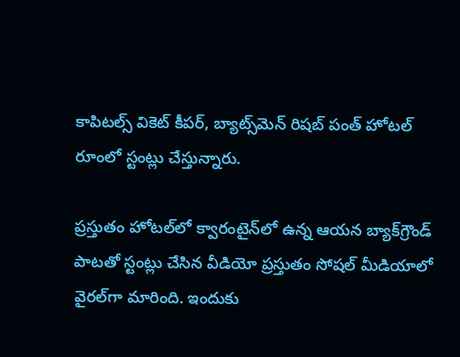కాపిటల్స్ వికెట్ కీపర్, బ్యాట్స్‌మెన్ రిషబ్ పంత్ హోటల్ రూంలో స్టంట్లు చేస్తున్నారు.

ప్రస్తుతం హోటల్‌లో క్వారంటైన్‌లో ఉన్న ఆయన బ్యాక్‌గ్రౌండ్ పాటతో స్టంట్లు చేసిన వీడియో ప్రస్తుతం సోషల్ మీడియాలో వైరల్‌గా మారింది. ఇందుకు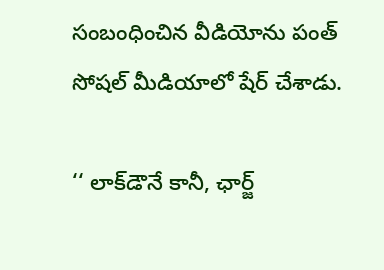సంబంధించిన వీడియోను పంత్ సోషల్ మీడియాలో షేర్ చేశాడు.

‘‘ లాక్‌డౌనే కానీ, ఛార్జ్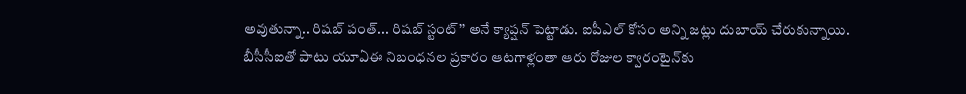అవుతున్నా.. రిషబ్ పంత్... రిషబ్ స్టంట్’’ అనే క్యాప్షన్ పెట్టాడు. ఐపీఎల్ కోసం అన్ని జట్లు దుబాయ్ చేరుకున్నాయి. బీసీసీఐతో పాటు యూఏఈ నిబంధనల ప్రకారం ఆటగాళ్లంతా ఆరు రోజుల క్వారంటైన్‌కు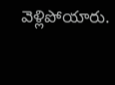వెళ్లిపోయారు.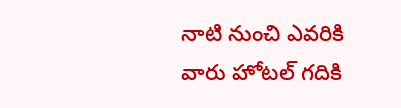నాటి నుంచి ఎవరికి వారు హోటల్ గదికి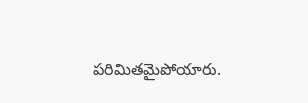పరిమితమైపోయారు.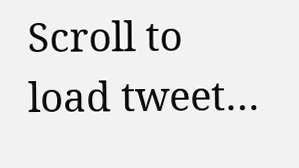Scroll to load tweet…